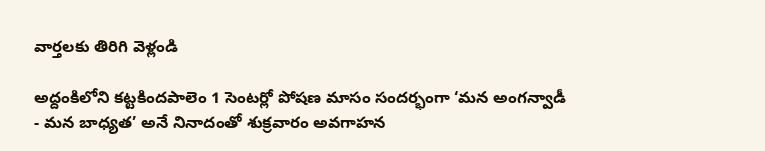వార్తలకు తిరిగి వెళ్లండి

అద్దంకిలోని కట్టకిందపాలెం 1 సెంటర్లో పోషణ మాసం సందర్భంగా ‘మన అంగన్వాడీ - మన బాధ్యత’ అనే నినాదంతో శుక్రవారం అవగాహన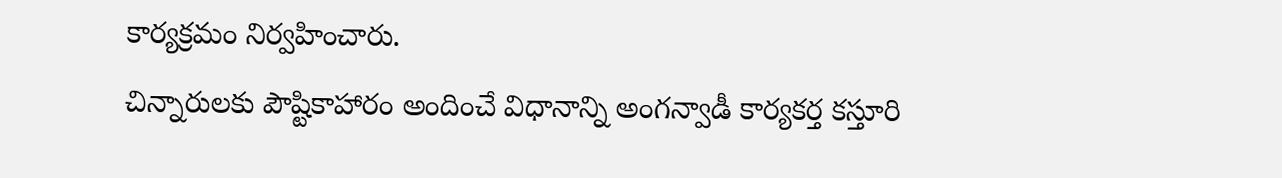కార్యక్రమం నిర్వహించారు.
చిన్నారులకు పౌష్టికాహారం అందించే విధానాన్ని అంగన్వాడీ కార్యకర్త కస్తూరి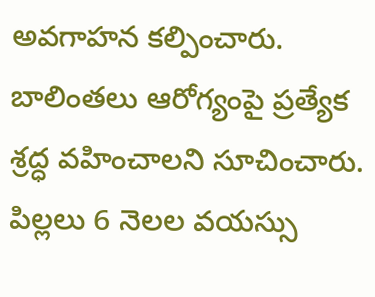అవగాహన కల్పించారు. బాలింతలు ఆరోగ్యంపై ప్రత్యేక శ్రద్ధ వహించాలని సూచించారు. పిల్లలు 6 నెలల వయస్సు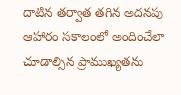దాటిన తర్వాత తగిన అదనపు ఆహారం సకాలంలో అందించేలా చూడాల్సిన ప్రాముఖ్యతను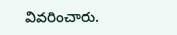వివరించారు.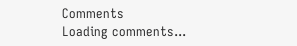Comments
Loading comments...